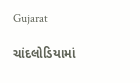Gujarat

ચાંદલોડિયામાં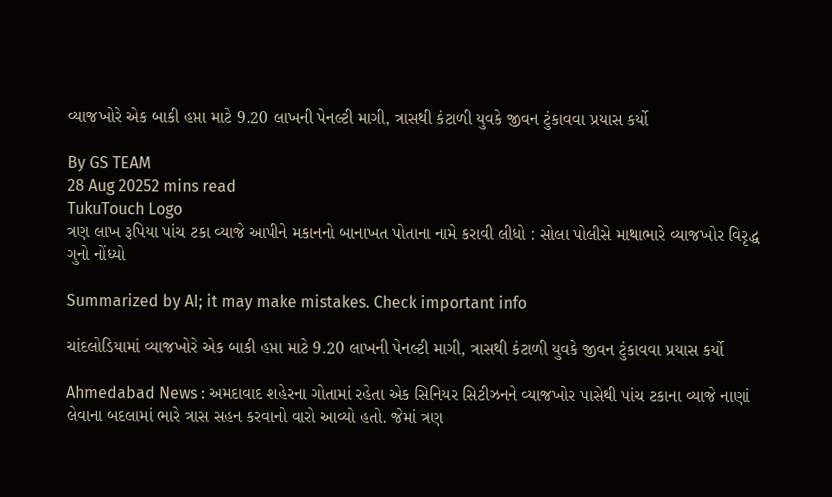વ્યાજખોરે એક બાકી હપ્તા માટે 9.20 લાખની પેનલ્ટી માગી, ત્રાસથી કંટાળી યુવકે જીવન ટુંકાવવા પ્રયાસ કર્યો

By GS TEAM
28 Aug 20252 mins read
TukuTouch Logo
ત્રણ લાખ રૂપિયા પાંચ ટકા વ્યાજે આપીને મકાનનો બાનાખત પોતાના નામે કરાવી લીધો : સોલા પોલીસે માથાભારે વ્યાજખોર વિરૃદ્ધ ગુનો નોંધ્યો

Summarized by AI; it may make mistakes. Check important info

ચાંદલોડિયામાં વ્યાજખોરે એક બાકી હપ્તા માટે 9.20 લાખની પેનલ્ટી માગી, ત્રાસથી કંટાળી યુવકે જીવન ટુંકાવવા પ્રયાસ કર્યો

Ahmedabad News : અમદાવાદ શહેરના ગોતામાં રહેતા એક સિનિયર સિટીઝનને વ્યાજખોર પાસેથી પાંચ ટકાના વ્યાજે નાણાં લેવાના બદલામાં ભારે ત્રાસ સહન કરવાનો વારો આવ્યો હતો. જેમાં ત્રણ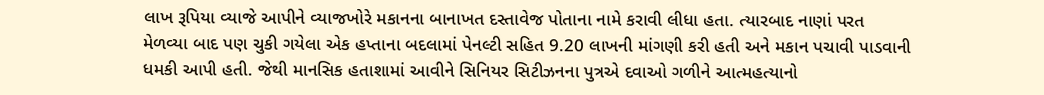લાખ રૂપિયા વ્યાજે આપીને વ્યાજખોરે મકાનના બાનાખત દસ્તાવેજ પોતાના નામે કરાવી લીધા હતા. ત્યારબાદ નાણાં પરત મેળવ્યા બાદ પણ ચુકી ગયેલા એક હપ્તાના બદલામાં પેનલ્ટી સહિત 9.20 લાખની માંગણી કરી હતી અને મકાન પચાવી પાડવાની ધમકી આપી હતી. જેથી માનસિક હતાશામાં આવીને સિનિયર સિટીઝનના પુત્રએ દવાઓ ગળીને આત્મહત્યાનો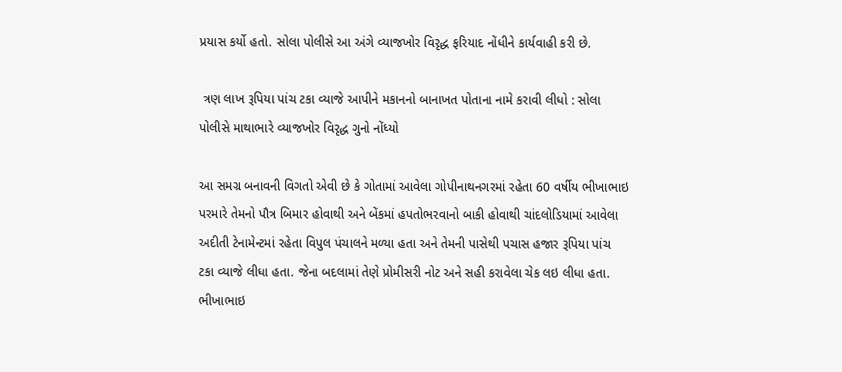પ્રયાસ કર્યો હતો. સોલા પોલીસે આ અંગે વ્યાજખોર વિરૃદ્ધ ફરિયાદ નોંધીને કાર્યવાહી કરી છે.

 ત્રણ લાખ રૂપિયા પાંચ ટકા વ્યાજે આપીને મકાનનો બાનાખત પોતાના નામે કરાવી લીધો : સોલા પોલીસે માથાભારે વ્યાજખોર વિરૃદ્ધ ગુનો નોંધ્યો

આ સમગ્ર બનાવની વિગતો એવી છે કે ગોતામાં આવેલા ગોપીનાથનગરમાં રહેતા 60 વર્ષીય ભીખાભાઇ પરમારે તેમનો પૌત્ર બિમાર હોવાથી અને બેંકમાં હપતોભરવાનો બાકી હોવાથી ચાંદલોડિયામાં આવેલા અદીતી ટેનામેન્ટમાં રહેતા વિપુલ પંચાલને મળ્યા હતા અને તેમની પાસેથી પચાસ હજાર રૂપિયા પાંચ ટકા વ્યાજે લીધા હતા. જેના બદલામાં તેણે પ્રોમીસરી નોટ અને સહી કરાવેલા ચેક લઇ લીધા હતા. ભીખાભાઇ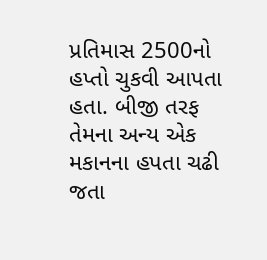પ્રતિમાસ 2500નો હપ્તો ચુકવી આપતા હતા. બીજી તરફ તેમના અન્ય એક મકાનના હપતા ચઢી જતા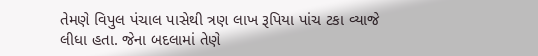તેમણે વિપુલ પંચાલ પાસેથી ત્રણ લાખ રૂપિયા પાંચ ટકા વ્યાજે લીધા હતા. જેના બદલામાં તેણે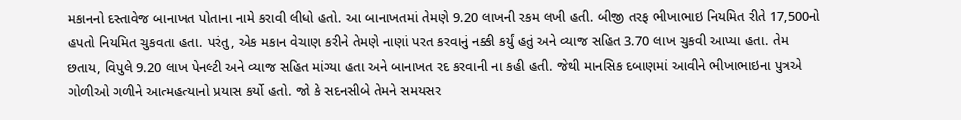મકાનનો દસ્તાવેજ બાનાખત પોતાના નામે કરાવી લીધો હતો. આ બાનાખતમાં તેમણે 9.20 લાખની રકમ લખી હતી. બીજી તરફ ભીખાભાઇ નિયમિત રીતે 17,500નો હપતો નિયમિત ચુકવતા હતા. પરંતુ, એક મકાન વેચાણ કરીને તેમણે નાણાં પરત કરવાનું નક્કી કર્યું હતું અને વ્યાજ સહિત 3.70 લાખ ચુકવી આપ્યા હતા. તેમ છતાય, વિપુલે 9.20 લાખ પેનલ્ટી અને વ્યાજ સહિત માંગ્યા હતા અને બાનાખત રદ કરવાની ના કહી હતી. જેથી માનસિક દબાણમાં આવીને ભીખાભાઇના પુત્રએ ગોળીઓ ગળીને આત્મહત્યાનો પ્રયાસ કર્યો હતો. જો કે સદનસીબે તેમને સમયસર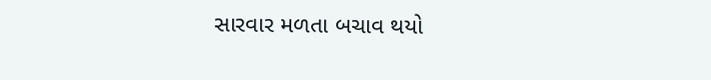સારવાર મળતા બચાવ થયો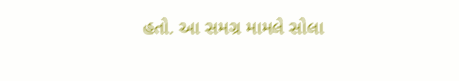હતો. આ સમગ્ર મામલે સોલા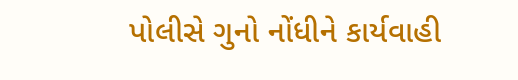પોલીસે ગુનો નોંધીને કાર્યવાહી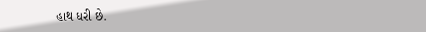હાથ ધરી છે.